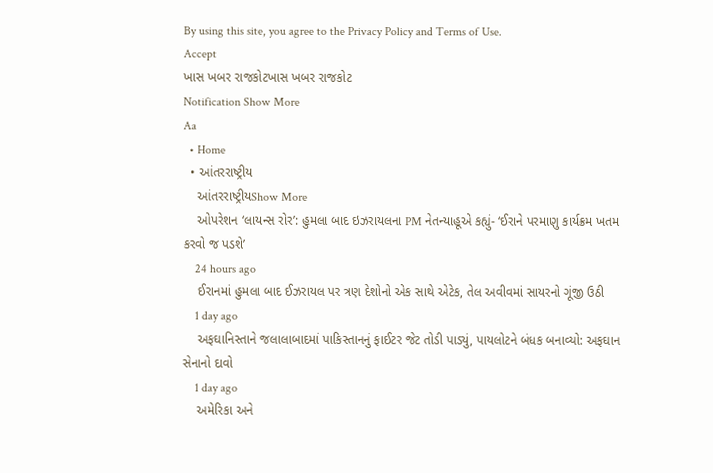By using this site, you agree to the Privacy Policy and Terms of Use.
Accept
ખાસ ખબર રાજકોટખાસ ખબર રાજકોટ
Notification Show More
Aa
  • Home
  • આંતરરાષ્ટ્રીય
    આંતરરાષ્ટ્રીયShow More
    ઓપરેશન ‘લાયન્સ રોર’: હુમલા બાદ ઇઝરાયલના PM નેતન્યાહૂએ કહ્યું- ‘ઈરાને પરમાણુ કાર્યક્રમ ખતમ કરવો જ પડશે’
    24 hours ago
    ઈરાનમાં હુમલા બાદ ઈઝરાયલ પર ત્રણ દેશોનો એક સાથે એટેક, તેલ અવીવમાં સાયરનો ગૂંજી ઉઠી
    1 day ago
    અફઘાનિસ્તાને જલાલાબાદમાં પાકિસ્તાનનું ફાઈટર જેટ તોડી પાડ્યું, પાયલોટને બંધક બનાવ્યો: અફઘાન સેનાનો દાવો
    1 day ago
    અમેરિકા અને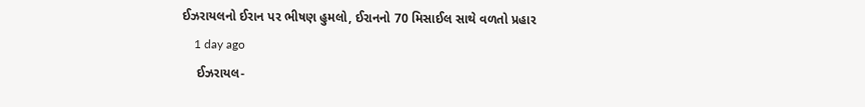ઈઝરાયલનો ઈરાન પર ભીષણ હુમલો, ઈરાનનો 70 મિસાઈલ સાથે વળતો પ્રહાર
    1 day ago
    ઈઝરાયલ-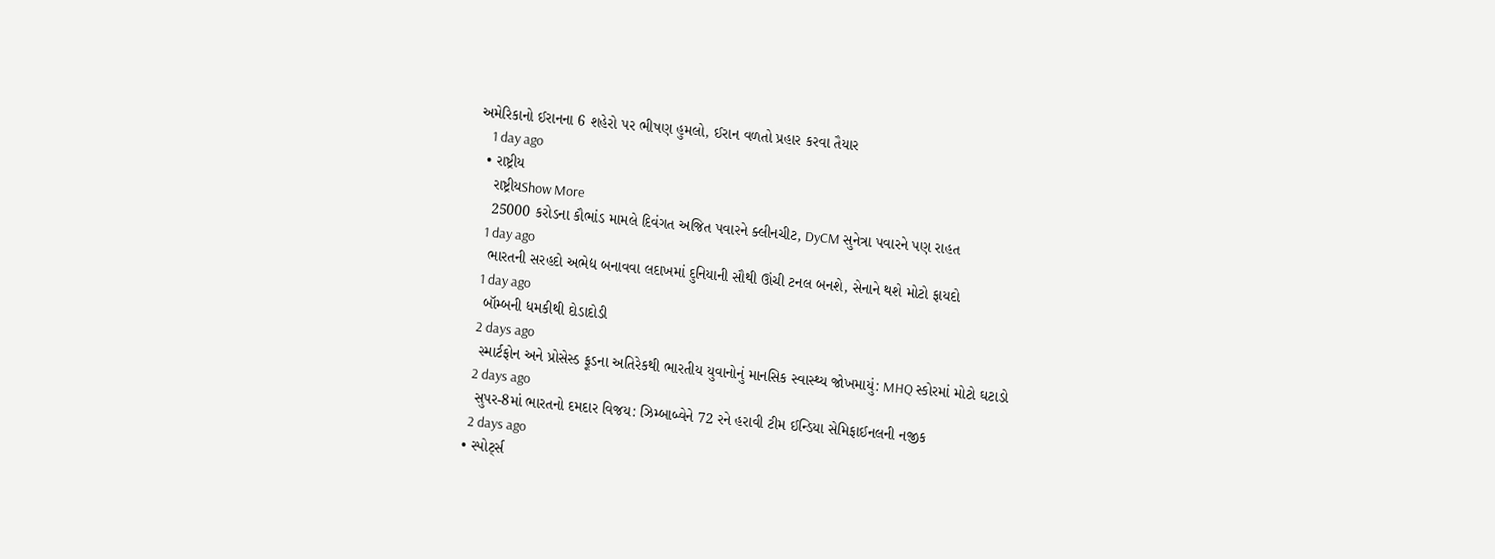અમેરિકાનો ઈરાનના 6 શહેરો પર ભીષણ હુમલો, ઈરાન વળતો પ્રહાર કરવા તૈયાર
    1 day ago
  • રાષ્ટ્રીય
    રાષ્ટ્રીયShow More
    25000 કરોડના કૌભાંડ મામલે દિવંગત અજિત પવારને ક્લીનચીટ, DyCM સુનેત્રા પવારને પણ રાહત
    1 day ago
    ભારતની સરહદો અભેદ્ય બનાવવા લદાખમાં દુનિયાની સૌથી ઊંચી ટનલ બનશે, સેનાને થશે મોટો ફાયદો
    1 day ago
    બૉમ્બની ધમકીથી દોડાદોડી
    2 days ago
    સ્માર્ટફોન અને પ્રોસેસ્ડ ફૂડના અતિરેકથી ભારતીય યુવાનોનું માનસિક સ્વાસ્થ્ય જોખમાયું: MHQ સ્કોરમાં મોટો ઘટાડો
    2 days ago
    સુપર-8માં ભારતનો દમદાર વિજય: ઝિમ્બાબ્વેને 72 રને હરાવી ટીમ ઈન્ડિયા સેમિફાઈનલની નજીક
    2 days ago
  • સ્પોર્ટ્સ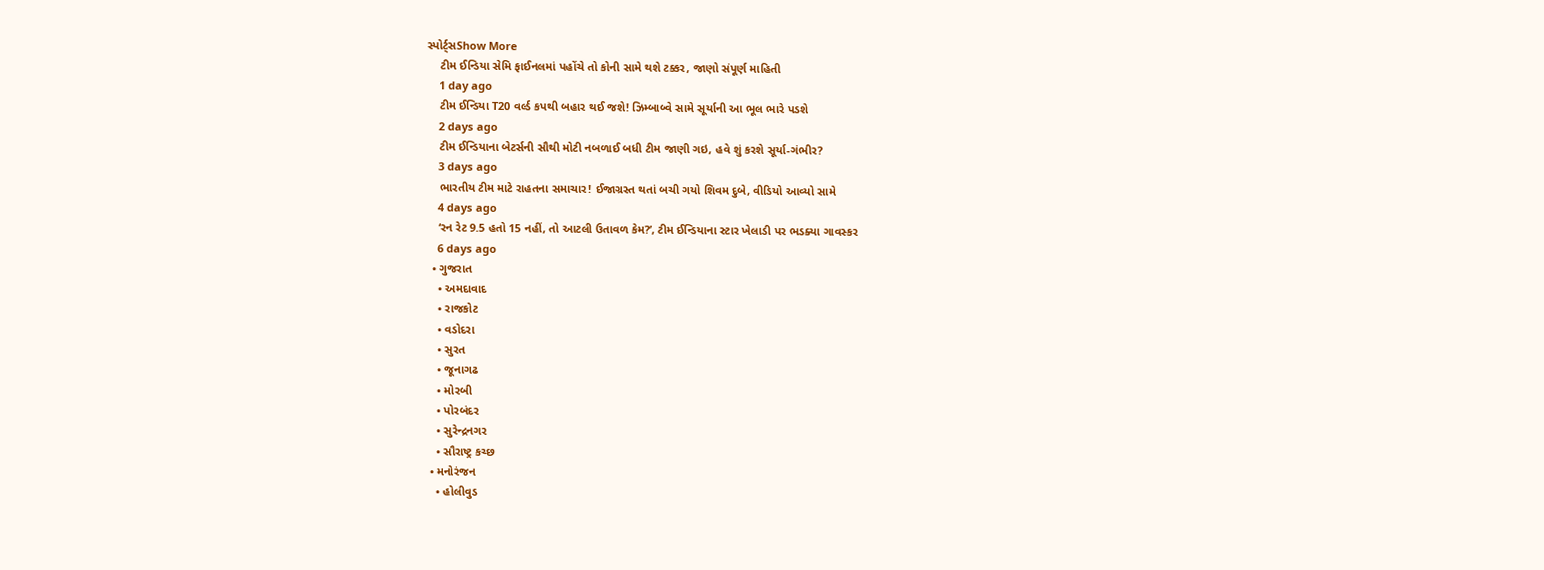સ્પોર્ટ્સShow More
    ટીમ ઈન્ડિયા સેમિ ફાઈનલમાં પહોંચે તો કોની સામે થશે ટક્કર, જાણો સંપૂર્ણ માહિતી
    1 day ago
    ટીમ ઈન્ડિયા T20 વર્લ્ડ કપથી બહાર થઈ જશે! ઝિમ્બાબ્વે સામે સૂર્યાની આ ભૂલ ભારે પડશે
    2 days ago
    ટીમ ઈન્ડિયાના બેટર્સની સૌથી મોટી નબળાઈ બધી ટીમ જાણી ગઇ, હવે શું કરશે સૂર્યા-ગંભીર?
    3 days ago
    ભારતીય ટીમ માટે રાહતના સમાચાર! ઈજાગ્રસ્ત થતાં બચી ગયો શિવમ દુબે, વીડિયો આવ્યો સામે
    4 days ago
    ‘રન રેટ 9.5 હતો 15 નહીં, તો આટલી ઉતાવળ કેમ?’, ટીમ ઈન્ડિયાના સ્ટાર ખેલાડી પર ભડક્યા ગાવસ્કર
    6 days ago
  • ગુજરાત
    • અમદાવાદ
    • રાજકોટ
    • વડોદરા
    • સુરત
    • જૂનાગઢ
    • મોરબી
    • પોરબંદર
    • સુરેન્દ્રનગર
    • સૌરાષ્ટ્ર કચ્છ
  • મનોરંજન
    • હોલીવુડ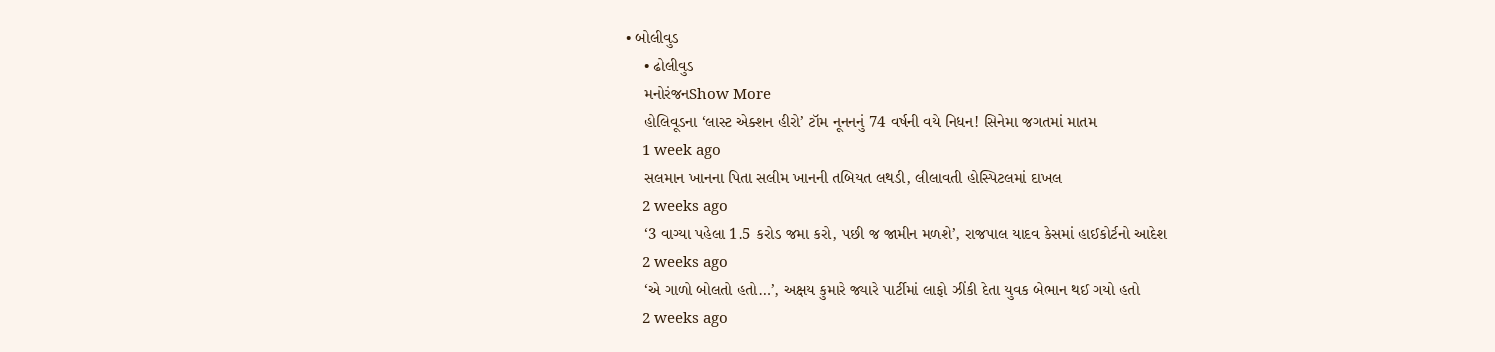• બોલીવુડ
    • ઢોલીવુડ
    મનોરંજનShow More
    હોલિવૂડના ‘લાસ્ટ એક્શન હીરો’ ટૉમ નૂનનનું 74 વર્ષની વયે નિધન! સિનેમા જગતમાં માતમ
    1 week ago
    સલમાન ખાનના પિતા સલીમ ખાનની તબિયત લથડી, લીલાવતી હોસ્પિટલમાં દાખલ
    2 weeks ago
    ‘3 વાગ્યા પહેલા 1.5 કરોડ જમા કરો, પછી જ જામીન મળશે’, રાજપાલ યાદવ કેસમાં હાઈકોર્ટનો આદેશ
    2 weeks ago
    ‘એ ગાળો બોલતો હતો…’, અક્ષય કુમારે જ્યારે પાર્ટીમાં લાફો ઝીંકી દેતા યુવક બેભાન થઈ ગયો હતો
    2 weeks ago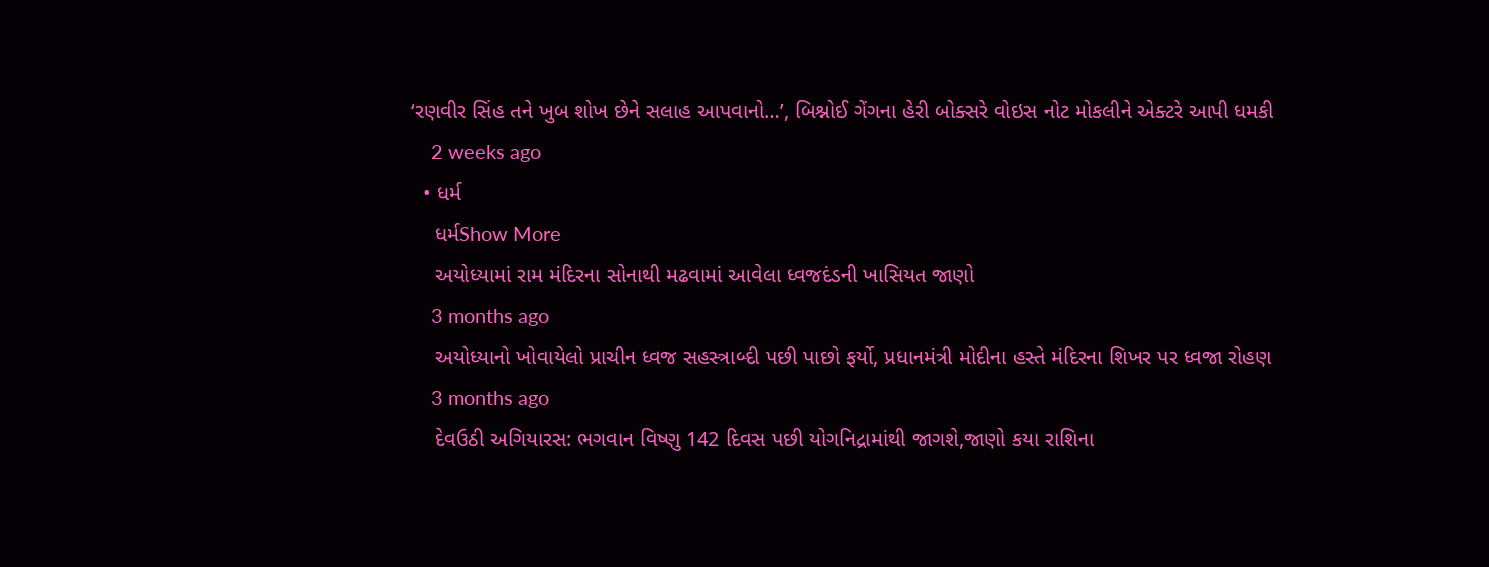‘રણવીર સિંહ તને ખુબ શોખ છેને સલાહ આપવાનો…’, બિશ્નોઈ ગેંગના હેરી બોક્સરે વોઇસ નોટ મોકલીને એક્ટરે આપી ધમકી
    2 weeks ago
  • ધર્મ
    ધર્મShow More
    અયોધ્યામાં રામ મંદિરના સોનાથી મઢવામાં આવેલા ધ્વજદંડની ખાસિયત જાણો
    3 months ago
    અયોધ્યાનો ખોવાયેલો પ્રાચીન ધ્વજ સહસ્ત્રાબ્દી પછી પાછો ફર્યો, પ્રધાનમંત્રી મોદીના હસ્તે મંદિરના શિખર પર ધ્વજા રોહણ
    3 months ago
    દેવઉઠી અગિયારસ: ભગવાન વિષ્ણુ 142 દિવસ પછી યોગનિદ્રામાંથી જાગશે,જાણો કયા રાશિના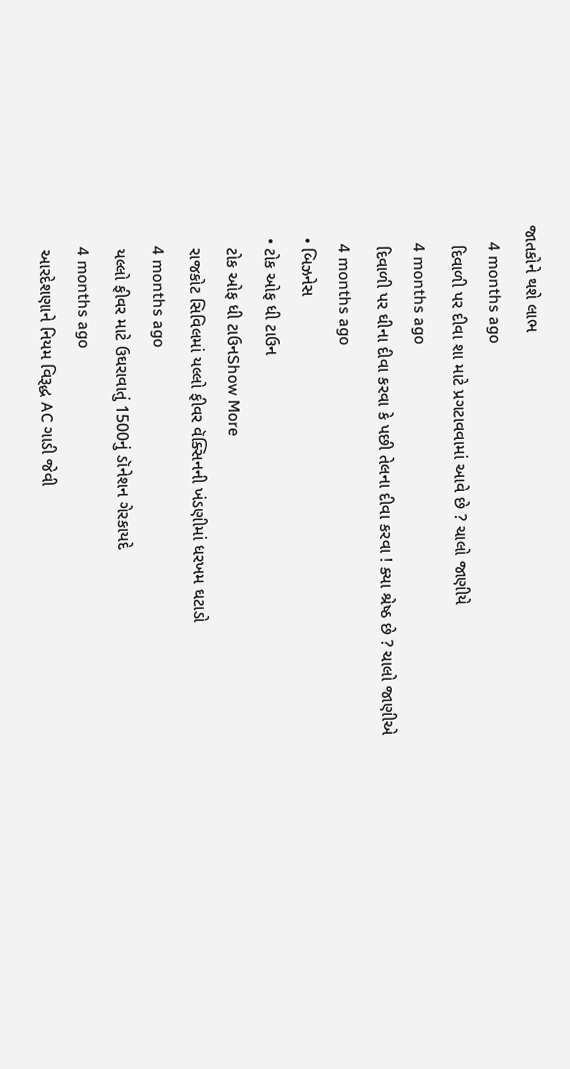જાતકોને થશે લાભ
    4 months ago
    દિવાળી પર દીવા શા માટે પ્રગટાવવામાં આવે છે ? ચાલો જાણીયે
    4 months ago
    દિવાળી પર ઘીના દીવા કરવા કે પછી તેલના દીવા કરવા ! ક્યા શ્રેષ્ઠ છે ? ચાલો જાણીએ
    4 months ago
  • બિઝનેસ
  • ટોક ઓફ ધી ટાઉન
    ટોક ઓફ ધી ટાઉનShow More
    રાજકોટ સિવિલમાં યલ્લો ફીવર વૅક્સિનની ખંડણીમાં ધરખમ ઘટાડો
    4 months ago
    યલ્લો ફીવર માટે ઉઘરાવાતું 1500નું ડૉનેશન ગેરકાયદે
    4 months ago
    આરદેશણાને નિયમ વિરૂદ્ધ AC ગાડી જેવી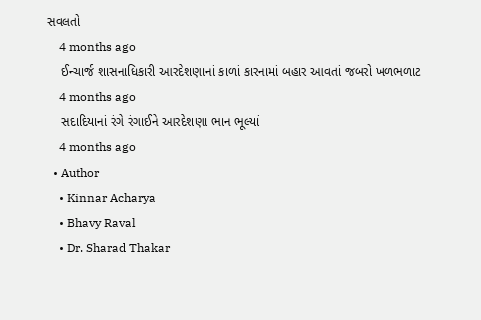સવલતો
    4 months ago
    ઈન્ચાર્જ શાસનાધિકારી આરદેશણાનાં કાળાં કારનામાં બહાર આવતાં જબરો ખળભળાટ
    4 months ago
    સદાદિયાનાં રંગે રંગાઈને આરદેશણા ભાન ભૂલ્યાં
    4 months ago
  • Author
    • Kinnar Acharya
    • Bhavy Raval
    • Dr. Sharad Thakar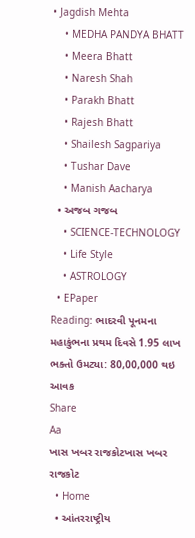• Jagdish Mehta
    • MEDHA PANDYA BHATT
    • Meera Bhatt
    • Naresh Shah
    • Parakh Bhatt
    • Rajesh Bhatt
    • Shailesh Sagpariya
    • Tushar Dave
    • Manish Aacharya
  • અજબ ગજબ
    • SCIENCE-TECHNOLOGY
    • Life Style
    • ASTROLOGY
  • EPaper
Reading: ભાદરવી પૂનમના મહાકુંભના પ્રથમ દિવસે 1.95 લાખ ભક્તો ઉમટ્યા: 80,00,000 થઇ આવક
Share
Aa
ખાસ ખબર રાજકોટખાસ ખબર રાજકોટ
  • Home
  • આંતરરાષ્ટ્રીય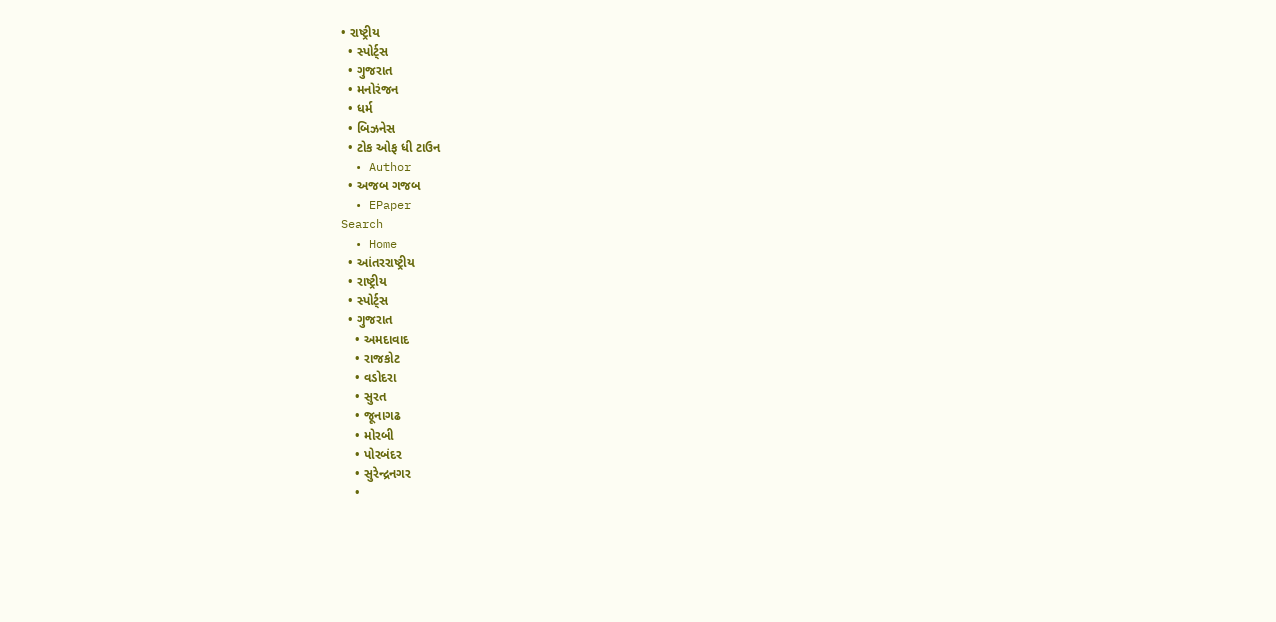• રાષ્ટ્રીય
  • સ્પોર્ટ્સ
  • ગુજરાત
  • મનોરંજન
  • ધર્મ
  • બિઝનેસ
  • ટોક ઓફ ધી ટાઉન
  • Author
  • અજબ ગજબ
  • EPaper
Search
  • Home
  • આંતરરાષ્ટ્રીય
  • રાષ્ટ્રીય
  • સ્પોર્ટ્સ
  • ગુજરાત
    • અમદાવાદ
    • રાજકોટ
    • વડોદરા
    • સુરત
    • જૂનાગઢ
    • મોરબી
    • પોરબંદર
    • સુરેન્દ્રનગર
    •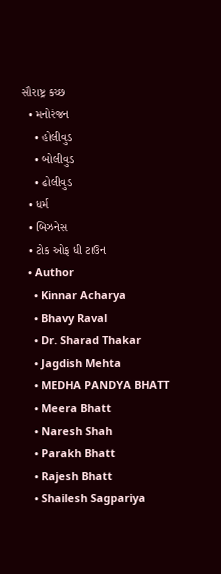સૌરાષ્ટ્ર કચ્છ
  • મનોરંજન
    • હોલીવુડ
    • બોલીવુડ
    • ઢોલીવુડ
  • ધર્મ
  • બિઝનેસ
  • ટોક ઓફ ધી ટાઉન
  • Author
    • Kinnar Acharya
    • Bhavy Raval
    • Dr. Sharad Thakar
    • Jagdish Mehta
    • MEDHA PANDYA BHATT
    • Meera Bhatt
    • Naresh Shah
    • Parakh Bhatt
    • Rajesh Bhatt
    • Shailesh Sagpariya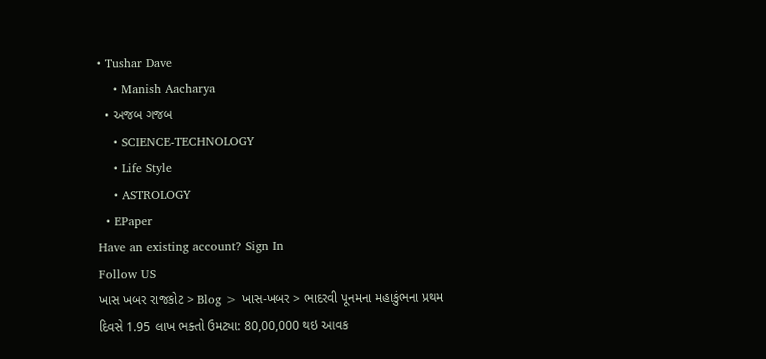• Tushar Dave
    • Manish Aacharya
  • અજબ ગજબ
    • SCIENCE-TECHNOLOGY
    • Life Style
    • ASTROLOGY
  • EPaper
Have an existing account? Sign In
Follow US
ખાસ ખબર રાજકોટ > Blog > ખાસ-ખબર > ભાદરવી પૂનમના મહાકુંભના પ્રથમ દિવસે 1.95 લાખ ભક્તો ઉમટ્યા: 80,00,000 થઇ આવક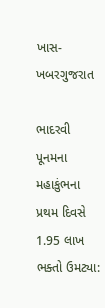ખાસ-ખબરગુજરાત

ભાદરવી પૂનમના મહાકુંભના પ્રથમ દિવસે 1.95 લાખ ભક્તો ઉમટ્યા: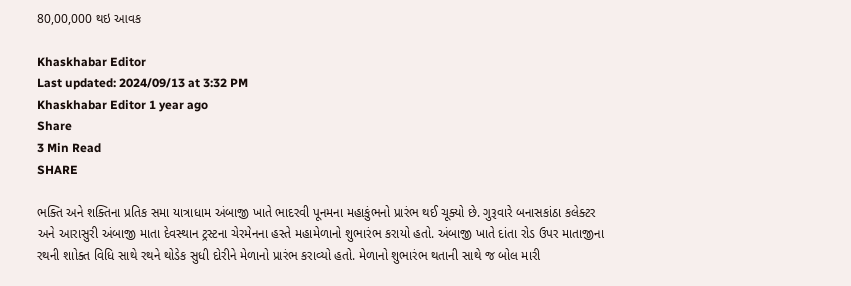80,00,000 થઇ આવક

Khaskhabar Editor
Last updated: 2024/09/13 at 3:32 PM
Khaskhabar Editor 1 year ago
Share
3 Min Read
SHARE

ભક્તિ અને શક્તિના પ્રતિક સમા યાત્રાધામ અંબાજી ખાતે ભાદરવી પૂનમના મહાકુંભનો પ્રારંભ થઈ ચૂક્યો છે. ગુરૂવારે બનાસકાંઠા કલેક્ટર અને આરાસુરી અંબાજી માતા દેવસ્થાન ટ્રસ્ટના ચેરમેનના હસ્તે મહામેળાનો શુભારંભ કરાયો હતો. અંબાજી ખાતે દાંતા રોડ ઉપર માતાજીના રથની શાોક્ત વિધિ સાથે રથને થોડેક સુધી દોરીને મેળાનો પ્રારંભ કરાવ્યો હતો. મેળાનો શુભારંભ થતાની સાથે જ બોલ મારી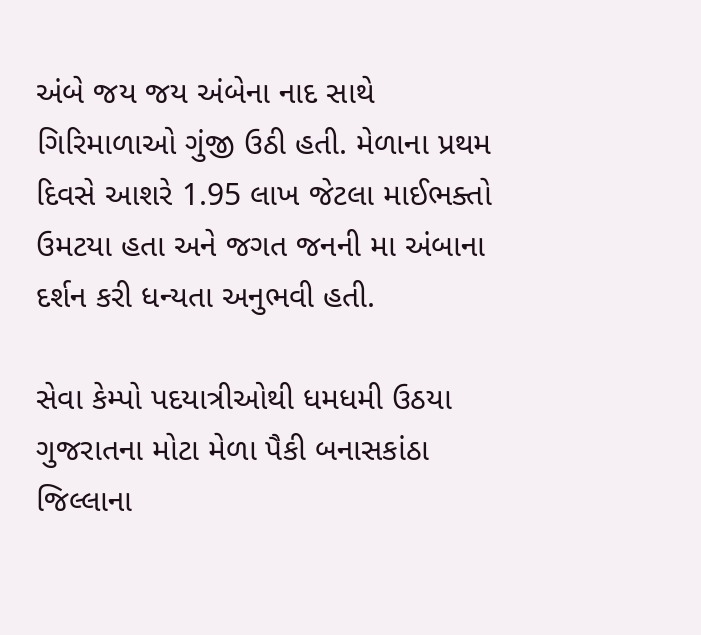અંબે જય જય અંબેના નાદ સાથે ગિરિમાળાઓ ગુંજી ઉઠી હતી. મેળાના પ્રથમ દિવસે આશરે 1.95 લાખ જેટલા માઈભક્તો ઉમટયા હતા અને જગત જનની મા અંબાના દર્શન કરી ધન્યતા અનુભવી હતી.

સેવા કેમ્પો પદયાત્રીઓથી ધમધમી ઉઠયા
ગુજરાતના મોટા મેળા પૈકી બનાસકાંઠા જિલ્લાના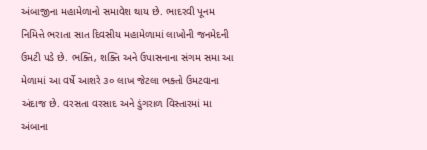અંબાજીના મહામેળાનો સમાવેશ થાય છે. ભાદરવી પૂનમ નિમિત્તે ભરાતા સાત દિવસીય મહામેળામાં લાખોની જનમેદની ઉમટી પડે છે. ભક્તિ, શક્તિ અને ઉપાસનાના સંગમ સમા આ મેળામાં આ વર્ષે આશરે ૩૦ લાખ જેટલા ભક્તો ઉમટવાના અંદાજ છે. વરસતા વરસાદ અને ડુંગરાળ વિસ્તારમાં મા અંબાના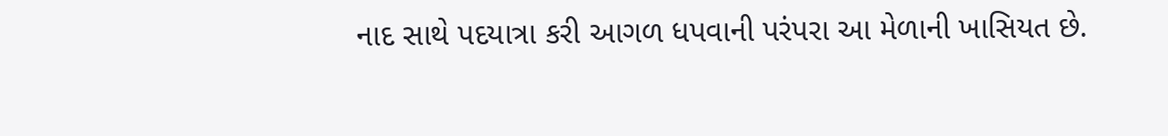નાદ સાથે પદયાત્રા કરી આગળ ધપવાની પરંપરા આ મેળાની ખાસિયત છે.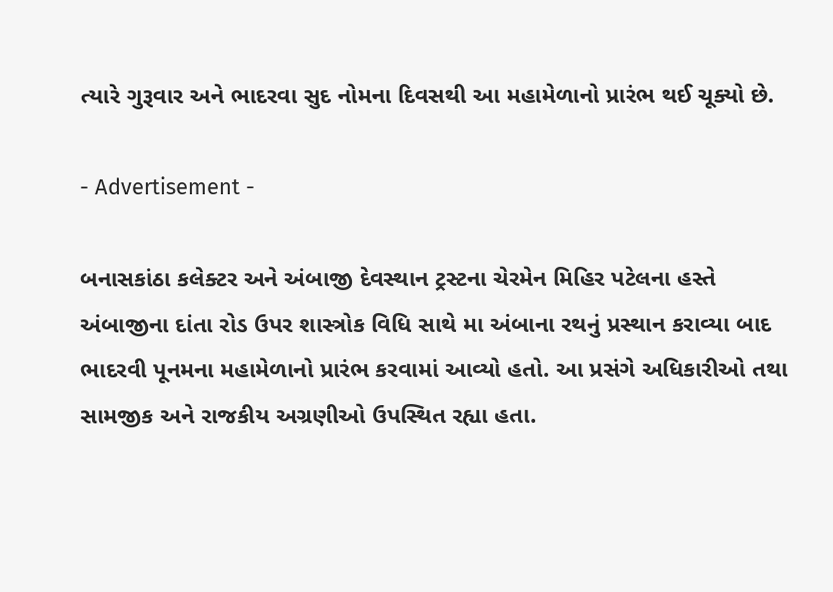ત્યારે ગુરૂવાર અને ભાદરવા સુદ નોમના દિવસથી આ મહામેળાનો પ્રારંભ થઈ ચૂક્યો છે.

- Advertisement -

બનાસકાંઠા કલેક્ટર અને અંબાજી દેવસ્થાન ટ્રસ્ટના ચેરમેન મિહિર પટેલના હસ્તે અંબાજીના દાંતા રોડ ઉપર શાસ્ત્રોક વિધિ સાથે મા અંબાના રથનું પ્રસ્થાન કરાવ્યા બાદ ભાદરવી પૂનમના મહામેળાનો પ્રારંભ કરવામાં આવ્યો હતો. આ પ્રસંગે અધિકારીઓ તથા સામજીક અને રાજકીય અગ્રણીઓ ઉપસ્થિત રહ્યા હતા.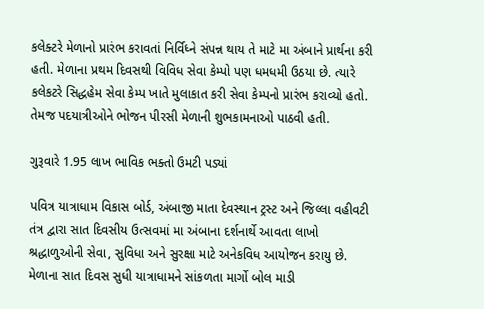કલેક્ટરે મેળાનો પ્રારંભ કરાવતાં નિર્વિધ્ને સંપન્ન થાય તે માટે મા અંબાને પ્રાર્થના કરી હતી. મેળાના પ્રથમ દિવસથી વિવિધ સેવા કેમ્પો પણ ધમધમી ઉઠયા છે. ત્યારે કલેકટરે સિદ્ધહેમ સેવા કેમ્પ ખાતે મુલાકાત કરી સેવા કેમ્પનો પ્રારંભ કરાવ્યો હતો. તેમજ પદયાત્રીઓને ભોજન પીરસી મેળાની શુભકામનાઓ પાઠવી હતી.

ગુરૂવારે 1.95 લાખ ભાવિક ભક્તો ઉમટી પડ્યાં

પવિત્ર યાત્રાધામ વિકાસ બોર્ડ, અંબાજી માતા દેવસ્થાન ટ્રસ્ટ અને જિલ્લા વહીવટી તંત્ર દ્વારા સાત દિવસીય ઉત્સવમાં મા અંબાના દર્શનાર્થે આવતા લાખો શ્રદ્ધાળુઓની સેવા, સુવિધા અને સુરક્ષા માટે અનેકવિધ આયોજન કરાયુ છે. મેળાના સાત દિવસ સુધી યાત્રાધામને સાંકળતા માર્ગો બોલ માડી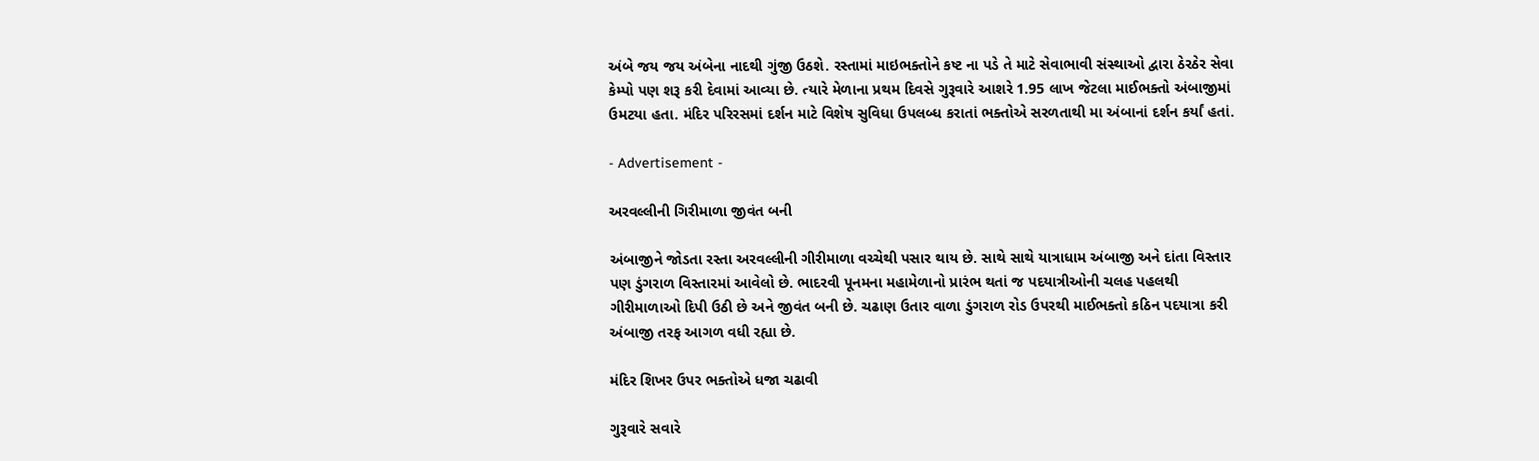અંબે જય જય અંબેના નાદથી ગુંજી ઉઠશે. રસ્તામાં માઇભક્તોને કષ્ટ ના પડે તે માટે સેવાભાવી સંસ્થાઓ દ્વારા ઠેરઠેર સેવા કેમ્પો પણ શરૂ કરી દેવામાં આવ્યા છે. ત્યારે મેળાના પ્રથમ દિવસે ગુરૂવારે આશરે 1.95 લાખ જેટલા માઈભક્તો અંબાજીમાં ઉમટયા હતા. મંદિર પરિરસમાં દર્શન માટે વિશેષ સુવિધા ઉપલબ્ધ કરાતાં ભક્તોએ સરળતાથી મા અંબાનાં દર્શન કર્યાં હતાં.

- Advertisement -

અરવલ્લીની ગિરીમાળા જીવંત બની

અંબાજીને જોડતા રસ્તા અરવલ્લીની ગીરીમાળા વચ્ચેથી પસાર થાય છે. સાથે સાથે યાત્રાધામ અંબાજી અને દાંતા વિસ્તાર પણ ડુંગરાળ વિસ્તારમાં આવેલો છે. ભાદરવી પૂનમના મહામેળાનો પ્રારંભ થતાં જ પદયાત્રીઓની ચલહ પહલથી ગીરીમાળાઓ દિપી ઉઠી છે અને જીવંત બની છે. ચઢાણ ઉતાર વાળા ડુંગરાળ રોડ ઉપરથી માઈભક્તો કઠિન પદયાત્રા કરી અંબાજી તરફ આગળ વધી રહ્યા છે.

મંદિર શિખર ઉપર ભક્તોએ ધજા ચઢાવી

ગુરૂવારે સવારે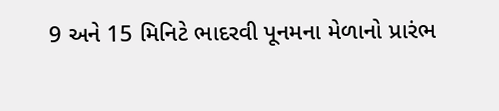9 અને 15 મિનિટે ભાદરવી પૂનમના મેળાનો પ્રારંભ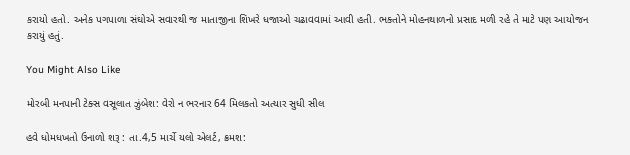કરાયો હતો. અનેક પગપાળા સંઘોએ સવારથી જ માતાજીના શિખરે ધજાઓ ચઢાવવામાં આવી હતી. ભક્તોને મોહનથાળનો પ્રસાદ મળી રહે તે માટે પણ આયોજન કરાયું હતું.

You Might Also Like

મોરબી મનપાની ટેક્સ વસૂલાત ઝુંબેશ: વેરો ન ભરનાર 64 મિલકતો અત્યાર સુધી સીલ

હવે ધોમધખતો ઉનાળો શરૂ : તા.4,5 માર્ચે યલો એલર્ટ, ક્રમશ: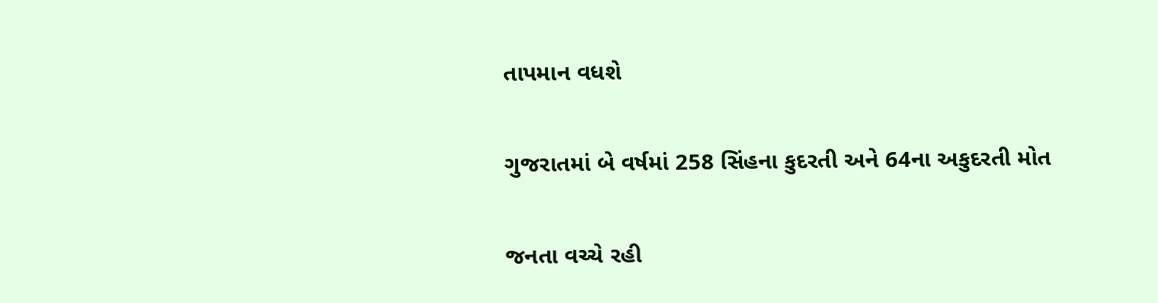તાપમાન વધશે

ગુજરાતમાં બે વર્ષમાં 258 સિંહના કુદરતી અને 64ના અકુદરતી મોત

જનતા વચ્ચે રહી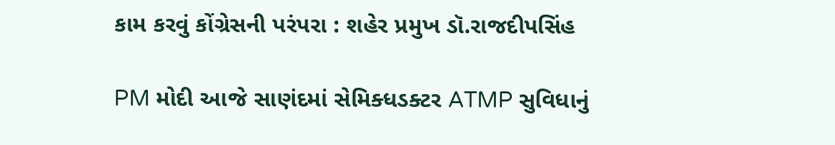કામ કરવું કોંગ્રેસની પરંપરા : શહેર પ્રમુખ ડૉ.રાજદીપસિંહ

PM મોદી આજે સાણંદમાં સેમિક્ધડક્ટર ATMP સુવિધાનું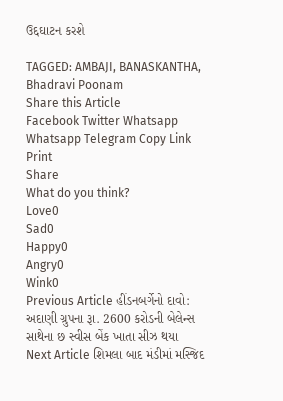ઉદ્દઘાટન કરશે

TAGGED: AMBAJI, BANASKANTHA, Bhadravi Poonam
Share this Article
Facebook Twitter Whatsapp Whatsapp Telegram Copy Link Print
Share
What do you think?
Love0
Sad0
Happy0
Angry0
Wink0
Previous Article હીંડનબર્ગેનો દાવો: અદાણી ગ્રુપના રૂા. 2600 કરોડની બેલેન્સ સાથેના છ સ્વીસ બેંક ખાતા સીઝ થયા
Next Article શિમલા બાદ મંડીમાં મસ્જિદ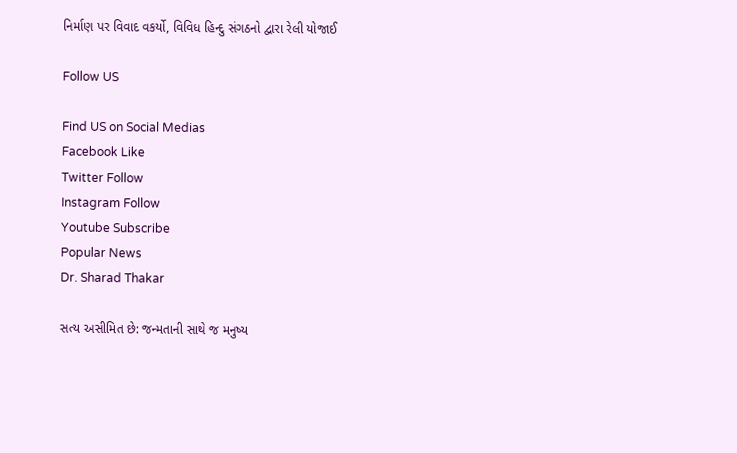નિર્માણ પર વિવાદ વકર્યો, વિવિધ હિન્દુ સંગઠનો દ્વારા રેલી યોજાઈ

Follow US

Find US on Social Medias
Facebook Like
Twitter Follow
Instagram Follow
Youtube Subscribe
Popular News
Dr. Sharad Thakar

સત્ય અસીમિત છે: જન્મતાની સાથે જ મનુષ્ય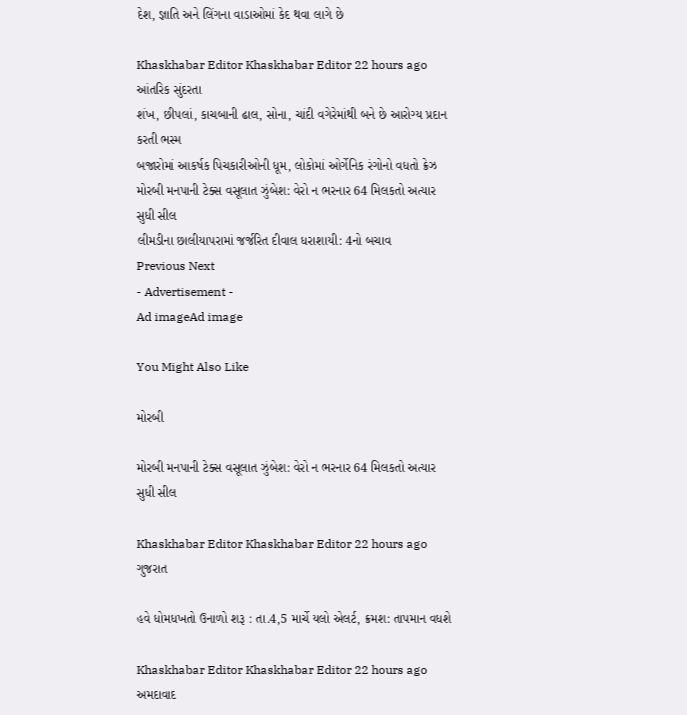દેશ, જ્ઞાતિ અને લિંગના વાડાઓમાં કેદ થવા લાગે છે

Khaskhabar Editor Khaskhabar Editor 22 hours ago
આંતરિક સુંદરતા
શંખ, છીપલાં, કાચબાની ઢાલ, સોના, ચાંદી વગેરેમાંથી બને છે આરોગ્ય પ્રદાન કરતી ભસ્મ
બજારોમાં આકર્ષક પિચકારીઓની ધૂમ, લોકોમાં ઓર્ગેનિક રંગોનો વધતો ક્રેઝ
મોરબી મનપાની ટેક્સ વસૂલાત ઝુંબેશ: વેરો ન ભરનાર 64 મિલકતો અત્યાર સુધી સીલ
લીમડીના છાલીયાપરામાં જર્જરિત દીવાલ ધરાશાયી: 4નો બચાવ
Previous Next
- Advertisement -
Ad imageAd image

You Might Also Like

મોરબી

મોરબી મનપાની ટેક્સ વસૂલાત ઝુંબેશ: વેરો ન ભરનાર 64 મિલકતો અત્યાર સુધી સીલ

Khaskhabar Editor Khaskhabar Editor 22 hours ago
ગુજરાત

હવે ધોમધખતો ઉનાળો શરૂ : તા.4,5 માર્ચે યલો એલર્ટ, ક્રમશ: તાપમાન વધશે

Khaskhabar Editor Khaskhabar Editor 22 hours ago
અમદાવાદ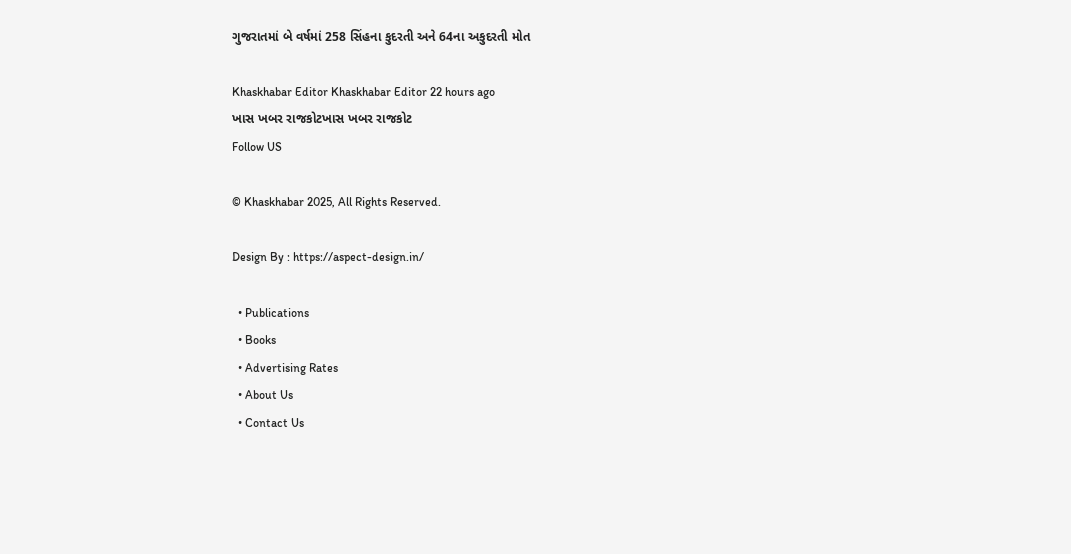ગુજરાતમાં બે વર્ષમાં 258 સિંહના કુદરતી અને 64ના અકુદરતી મોત

Khaskhabar Editor Khaskhabar Editor 22 hours ago
ખાસ ખબર રાજકોટખાસ ખબર રાજકોટ
Follow US

© Khaskhabar 2025, All Rights Reserved.

Design By : https://aspect-design.in/

  • Publications
  • Books
  • Advertising Rates
  • About Us
  • Contact Us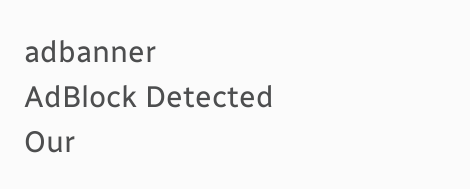adbanner
AdBlock Detected
Our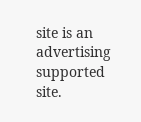site is an advertising supported site.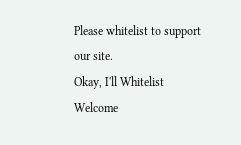Please whitelist to support our site.
Okay, I'll Whitelist
Welcome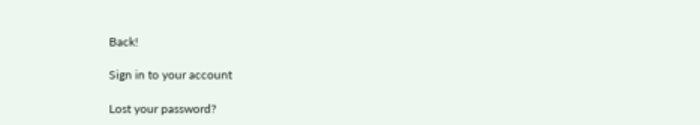Back!

Sign in to your account

Lost your password?